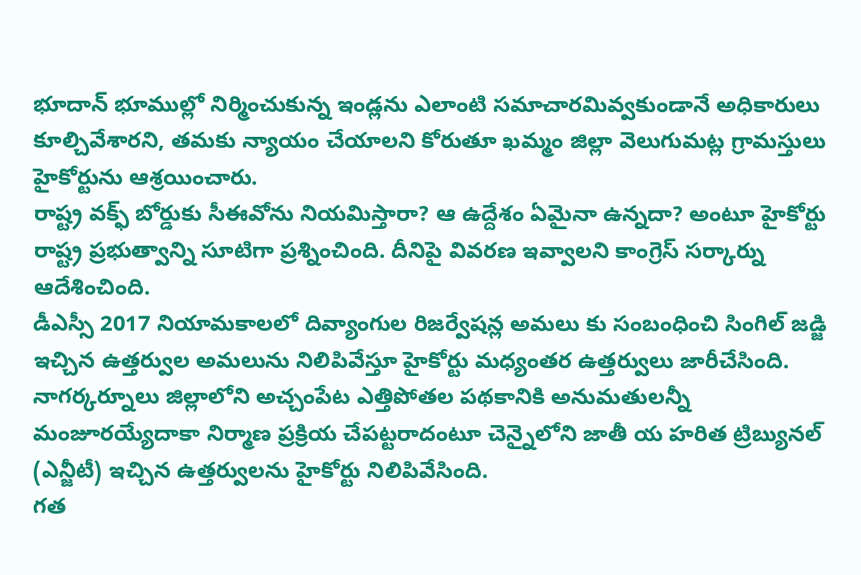భూదాన్ భూముల్లో నిర్మించుకున్న ఇండ్లను ఎలాంటి సమాచారమివ్వకుండానే అధికారులు కూల్చివేశారని, తమకు న్యాయం చేయాలని కోరుతూ ఖమ్మం జిల్లా వెలుగుమట్ల గ్రామస్తులు హైకోర్టును ఆశ్రయించారు.
రాష్ట్ర వక్ఫ్ బోర్డుకు సీఈవోను నియమిస్తారా? ఆ ఉద్దేశం ఏమైనా ఉన్నదా? అంటూ హైకోర్టు రాష్ట్ర ప్రభుత్వాన్ని సూటిగా ప్రశ్నించింది. దీనిపై వివరణ ఇవ్వాలని కాంగ్రెస్ సర్కార్ను ఆదేశించింది.
డీఎస్సీ 2017 నియామకాలలో దివ్యాంగుల రిజర్వేషన్ల అమలు కు సంబంధించి సింగిల్ జడ్జి ఇచ్చిన ఉత్తర్వుల అమలును నిలిపివేస్తూ హైకోర్టు మధ్యంతర ఉత్తర్వులు జారీచేసింది.
నాగర్కర్నూలు జిల్లాలోని అచ్చంపేట ఎత్తిపోతల పథకానికి అనుమతులన్నీ మంజూరయ్యేదాకా నిర్మాణ ప్రక్రియ చేపట్టరాదంటూ చెన్నైలోని జాతీ య హరిత ట్రిబ్యునల్ (ఎన్జీటీ) ఇచ్చిన ఉత్తర్వులను హైకోర్టు నిలిపివేసింది.
గత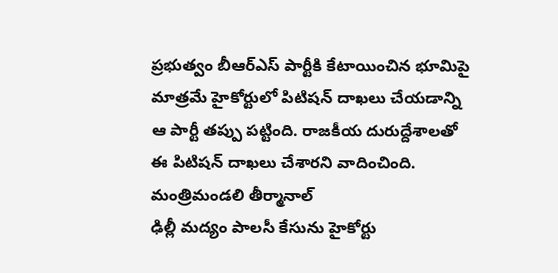ప్రభుత్వం బీఆర్ఎస్ పార్టీకి కేటాయించిన భూమిపై మాత్రమే హైకోర్టులో పిటిషన్ దాఖలు చేయడాన్ని ఆ పార్టీ తప్పు పట్టింది. రాజకీయ దురుద్దేశాలతో ఈ పిటిషన్ దాఖలు చేశారని వాదించింది. మంత్రిమండలి తీర్మానాల్
ఢిల్లీ మద్యం పాలసీ కేసును హైకోర్టు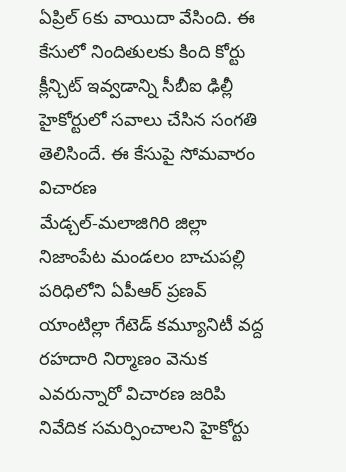ఏప్రిల్ 6కు వాయిదా వేసింది. ఈ కేసులో నిందితులకు కింది కోర్టు క్లీన్చిట్ ఇవ్వడాన్ని సీబీఐ ఢిల్లీ హైకోర్టులో సవాలు చేసిన సంగతి తెలిసిందే. ఈ కేసుపై సోమవారం విచారణ
మేడ్చల్-మలాజిగిరి జిల్లా నిజాంపేట మండలం బాచుపల్లి పరిధిలోని ఏపీఆర్ ప్రణవ్ యాంటిల్లా గేటెడ్ కమ్యూనిటీ వద్ద రహదారి నిర్మాణం వెనుక ఎవరున్నారో విచారణ జరిపి నివేదిక సమర్పించాలని హైకోర్టు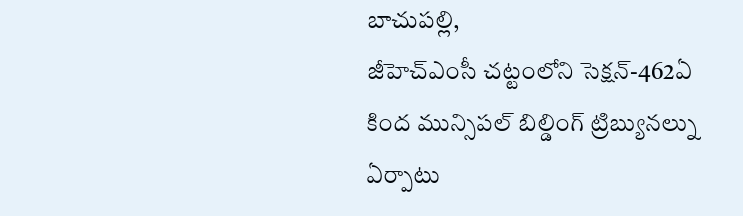బాచుపల్లి,
జీహెచ్ఎంసీ చట్టంలోని సెక్షన్-462ఏ కింద మున్సిపల్ బిల్డింగ్ ట్రిబ్యునల్ను ఏర్పాటు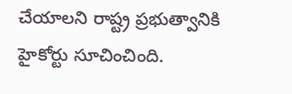చేయాలని రాష్ట్ర ప్రభుత్వానికి హైకోర్టు సూచించింది.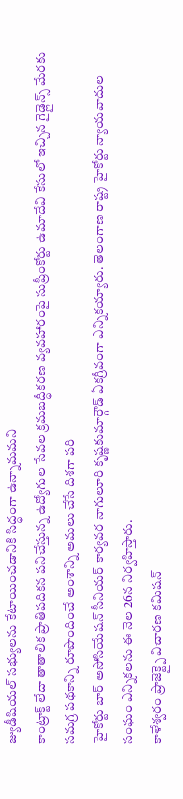జ్యుడీషియల్ సభ్యులను కేటాయించడానికి సిద్ధంగా ఉన్నామమని
కాంట్రాక్ట్ లేదా తాతాలిక ప్రాతిపదికన పనిచేస్తున్న ఉద్యోగుల సేవల క్రమబద్ధీకరణ వ్యవహారంపై సుప్రీంకోర్టు ఉమాదేవి కేసులో ఇచ్చిన గైడ్లైన్స్ మేరకు సమగ్ర పథకాన్ని రూపొందించే అంశాన్ని అమలు చేసే దిశగా పరి
హైకోర్టు బార్ అసోసియేషన్ సీనియర్ కార్యవర నాగులూరి కృష్ణకుమార్గౌడ్ ఏకగ్రీవంగా ఎన్నికయ్యారు. తెలంగాణ రాష్ట్ర హైకోర్టు న్యాయవాదుల సంఘం ఎన్నికలను ఈ నెల 26న నిర్వహిస్తారు.
కాళేశ్వరం ప్రాజెక్ట్పై విచారణ కమిషన్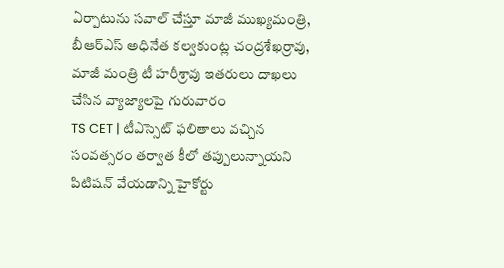ఏర్పాటును సవాల్ చేస్తూ మాజీ ముఖ్యమంత్రి, బీఆర్ఎస్ అధినేత కల్వకుంట్ల చంద్రశేఖర్రావు, మాజీ మంత్రి టీ హరీశ్రావు ఇతరులు దాఖలు చేసిన వ్యాజ్యాలపై గురువారం
TS CET | టీఎస్సెట్ ఫలితాలు వచ్చిన సంవత్సరం తర్వాత కీలో తప్పులున్నాయని పిటిషన్ వేయడాన్ని హైకోర్టు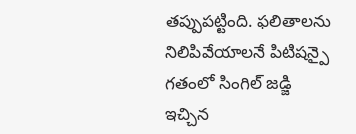తప్పుపట్టింది. ఫలితాలను నిలిపివేయాలనే పిటిషన్పై గతంలో సింగిల్ జడ్జి ఇచ్చిన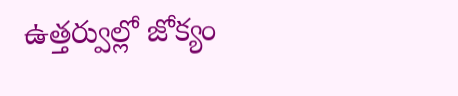ఉత్తర్వుల్లో జోక్యం